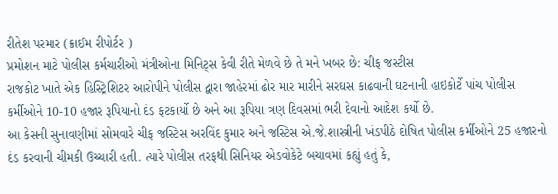રીતેશ પરમાર (ક્રાઈમ રીપોર્ટર )
પ્રમોશન માટે પોલીસ કર્મચારીઓ મંત્રીઓના મિનિટ્સ કેવી રીતે મેળવે છે તે મને ખબર છે: ચીફ જસ્ટીસ
રાજકોટ ખાતે એક હિસ્ટ્રિશિટર આરોપીને પોલીસ દ્વારા જાહેરમાં ઢોર માર મારીને સરઘસ કાઢવાની ઘટનાની હાઇકોર્ટે પાંચ પોલીસ કર્મીઓને 10-10 હજાર રૂપિયાનો દંડ ફટકાર્યો છે અને આ રૂપિયા ત્રણ દિવસમાં ભરી દેવાનો આદેશ કર્યો છે.
આ કેસની સુનાવણીમાં સોમવારે ચીફ જસ્ટિસ અરવિંદ કુમાર અને જસ્ટિસ એ.જે.શાસ્ત્રીની ખંડપીઠે દોષિત પોલીસ કર્મીઓને 25 હજારનો દંડ કરવાની ચીમકી ઉચ્ચારી હતી. ત્યારે પોલીસ તરફથી સિનિયર એડવોકેટે બચાવમાં કહ્યું હતું કે,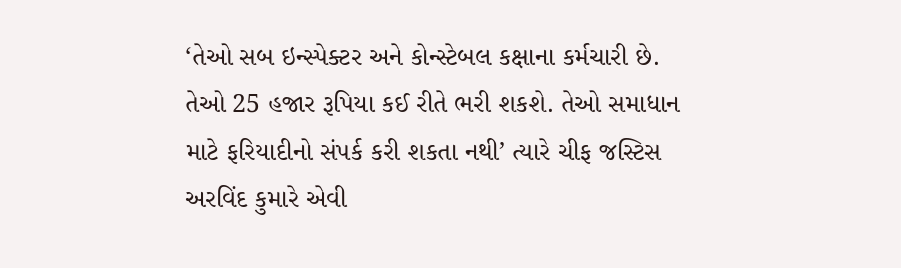‘તેઓ સબ ઇન્સ્પેક્ટર અને કોન્સ્ટેબલ કક્ષાના કર્મચારી છે. તેઓ 25 હજાર રૂપિયા કઈ રીતે ભરી શકશે. તેઓ સમાધાન માટે ફરિયાદીનો સંપર્ક કરી શકતા નથી’ ત્યારે ચીફ જસ્ટિસ અરવિંદ કુમારે એવી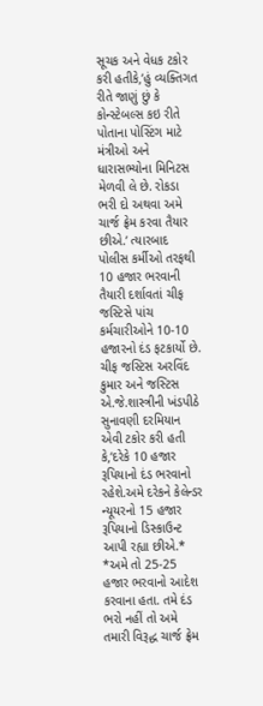સૂચક અને વેધક ટકોર કરી હતીકે,’હું વ્યક્તિગત રીતે જાણું છું કે કોન્સ્ટેબલ્સ કઇ રીતે પોતાના પોસ્ટિંગ માટે મંત્રીઓ અને ધારાસભ્યોના મિનિટસ મેળવી લે છે. રોકડા ભરી દો અથવા અમે ચાર્જ ફ્રેમ કરવા તૈયાર છીએ.’ ત્યારબાદ પોલીસ કર્મીઓ તરફથી 10 હજાર ભરવાની તૈયારી દર્શાવતાં ચીફ જસ્ટિસે પાંચ કર્મચારીઓને 10-10 હજારનો દંડ ફટકાર્યો છે. ચીફ જસ્ટિસ અરવિંદ કુમાર અને જસ્ટિસ એ.જે.શાસ્ત્રીની ખંડપીઠે સુનાવણી દરમિયાન એવી ટકોર કરી હતી કે,’દરેકે 10 હજાર રૂપિયાનો દંડ ભરવાનો રહેશે.અમે દરેકને કેલેન્ડર ન્યૂયરનો 15 હજાર રૂપિયાનો ડિસ્કાઉન્ટ આપી રહ્યા છીએ.*
*અમે તો 25-25 હજાર ભરવાનો આદેશ કરવાના હતા. તમે દંડ ભરો નહીં તો અમે તમારી વિરૂદ્ધ ચાર્જ ફ્રેમ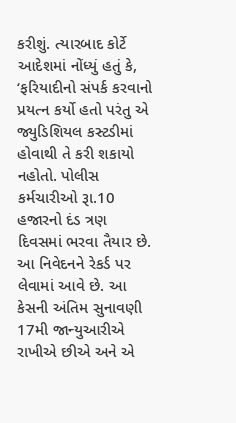કરીશું. ત્યારબાદ કોર્ટે આદેશમાં નોંધ્યું હતું કે, ‘ફરિયાદીનો સંપર્ક કરવાનો પ્રયત્ન કર્યો હતો પરંતુ એ જ્યુડિશિયલ કસ્ટડીમાં હોવાથી તે કરી શકાયો નહોતો. પોલીસ કર્મચારીઓ રૂા.10 હજારનો દંડ ત્રણ દિવસમાં ભરવા તૈયાર છે. આ નિવેદનને રેકર્ડ પર લેવામાં આવે છે. આ કેસની અંતિમ સુનાવણી 17મી જાન્યુઆરીએ રાખીએ છીએ અને એ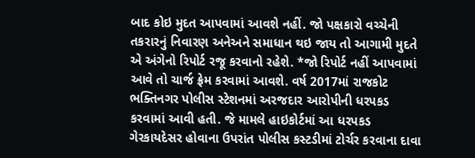બાદ કોઇ મુદત આપવામાં આવશે નહીં. જો પક્ષકારો વચ્ચેની તકરારનું નિવારણ અનેઅને સમાધાન થઇ જાય તો આગામી મુદતે એ અંગેનો રિપોર્ટ રજૂ કરવાનો રહેશે. *જો રિપોર્ટ નહીં આપવામાં આવે તો ચાર્જ ફ્રેમ કરવામાં આવશે. વર્ષ 2017માં રાજકોટ ભક્તિનગર પોલીસ સ્ટેશનમાં અરજદાર આરોપીની ધરપકડ કરવામાં આવી હતી. જે મામલે હાઇકોર્ટમાં આ ધરપકડ ગેરકાયદેસર હોવાના ઉપરાંત પોલીસ કસ્ટડીમાં ટોર્ચર કરવાના દાવા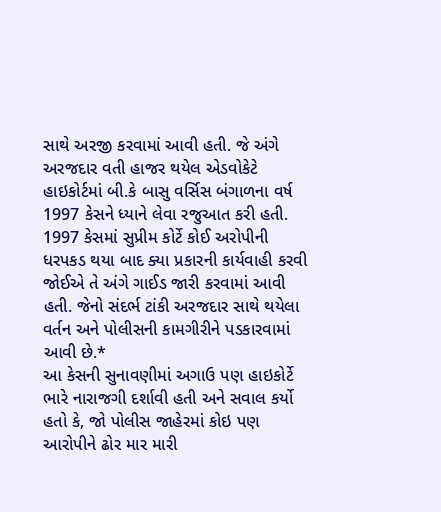સાથે અરજી કરવામાં આવી હતી. જે અંગે અરજદાર વતી હાજર થયેલ એડવોકેટે હાઇકોર્ટમાં બી.કે બાસુ વર્સિસ બંગાળના વર્ષ 1997 કેસને ધ્યાને લેવા રજુઆત કરી હતી. 1997 કેસમાં સુપ્રીમ કોર્ટે કોઈ અરોપીની ધરપકડ થયા બાદ ક્યા પ્રકારની કાર્યવાહી કરવી જોઈએ તે અંગે ગાઈડ જારી કરવામાં આવી હતી. જેનો સંદર્ભ ટાંકી અરજદાર સાથે થયેલા વર્તન અને પોલીસની કામગીરીને પડકારવામાં આવી છે.*
આ કેસની સુનાવણીમાં અગાઉ પણ હાઇકોર્ટે ભારે નારાજગી દર્શાવી હતી અને સવાલ કર્યો હતો કે, જો પોલીસ જાહેરમાં કોઇ પણ આરોપીને ઢોર માર મારી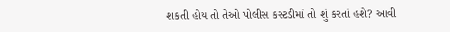શકતી હોય તો તેઓ પોલીસ કસ્ટડીમાં તો શું કરતાં હશે? આવી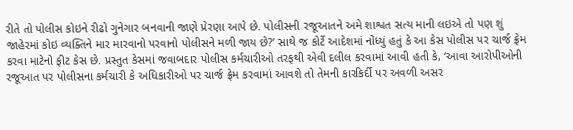રીતે તો પોલીસ કોઇને રીઢો ગુનેગાર બનવાની જાણે પ્રેરણા આપે છે. પોલીસની રજૂઆતને અમે શાશ્વત સત્ય માની લઇએ તો પણ શું જાહેરમાં કોઇ વ્યક્તિને માર મારવાનો પરવાનો પોલીસને મળી જાય છે?’ સાથે જ કોર્ટે આદેશમાં નોંધ્યું હતું કે આ કેસ પોલીસ પર ચાર્જ ફ્રેમ કરવા માટેનો ફીટ કેસ છે. પ્રસ્તુત કેસમાં જવાબદાર પોલીસ કર્મચારીઓ તરફથી એવી દલીલ કરવામાં આવી હતી કે, ‘આવા આરોપીઓની રજૂઆત પર પોલીસના કર્મચારી કે અધિકારીઓ પર ચાર્જ ફ્રેમ કરવામાં આવશે તો તેમની કારકિર્દી પર અવળી અસર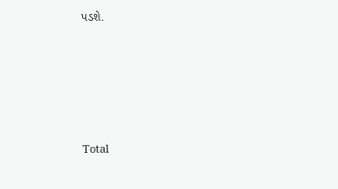પડશે.





Total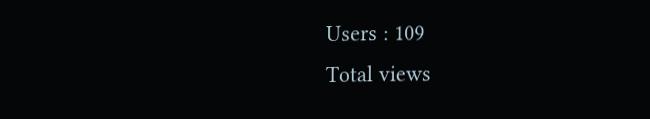Users : 109
Total views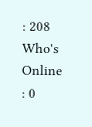: 208
Who's Online : 0